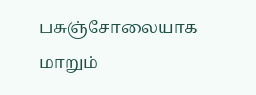பசுஞ்சோலையாக மாறும்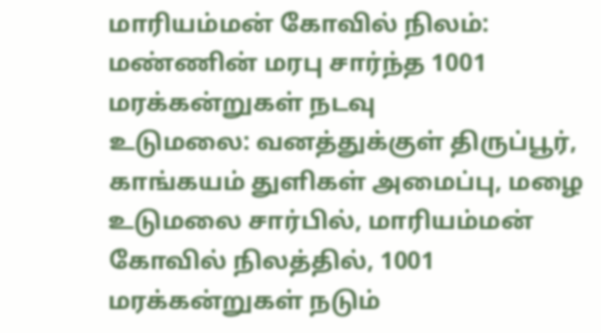மாரியம்மன் கோவில் நிலம்: மண்ணின் மரபு சார்ந்த 1001 மரக்கன்றுகள் நடவு
உடுமலை: வனத்துக்குள் திருப்பூர், காங்கயம் துளிகள் அமைப்பு, மழை உடுமலை சார்பில், மாரியம்மன் கோவில் நிலத்தில், 1001 மரக்கன்றுகள் நடும்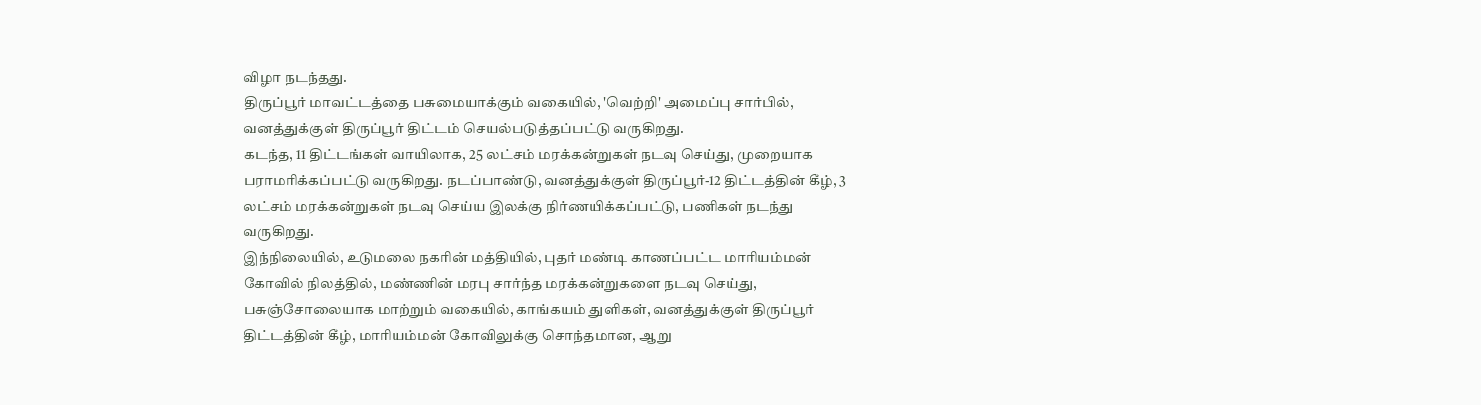விழா நடந்தது.
திருப்பூர் மாவட்டத்தை பசுமையாக்கும் வகையில், 'வெற்றி' அமைப்பு சார்பில், வனத்துக்குள் திருப்பூர் திட்டம் செயல்படுத்தப்பட்டு வருகிறது.
கடந்த, 11 திட்டங்கள் வாயிலாக, 25 லட்சம் மரக்கன்றுகள் நடவு செய்து, முறையாக பராமரிக்கப்பட்டு வருகிறது. நடப்பாண்டு, வனத்துக்குள் திருப்பூர்-12 திட்டத்தின் கீழ், 3 லட்சம் மரக்கன்றுகள் நடவு செய்ய இலக்கு நிர்ணயிக்கப்பட்டு, பணிகள் நடந்து வருகிறது.
இந்நிலையில், உடுமலை நகரின் மத்தியில், புதர் மண்டி காணப்பட்ட மாரியம்மன் கோவில் நிலத்தில், மண்ணின் மரபு சார்ந்த மரக்கன்றுகளை நடவு செய்து, பசுஞ்சோலையாக மாற்றும் வகையில், காங்கயம் துளிகள், வனத்துக்குள் திருப்பூர் திட்டத்தின் கீழ், மாரியம்மன் கோவிலுக்கு சொந்தமான, ஆறு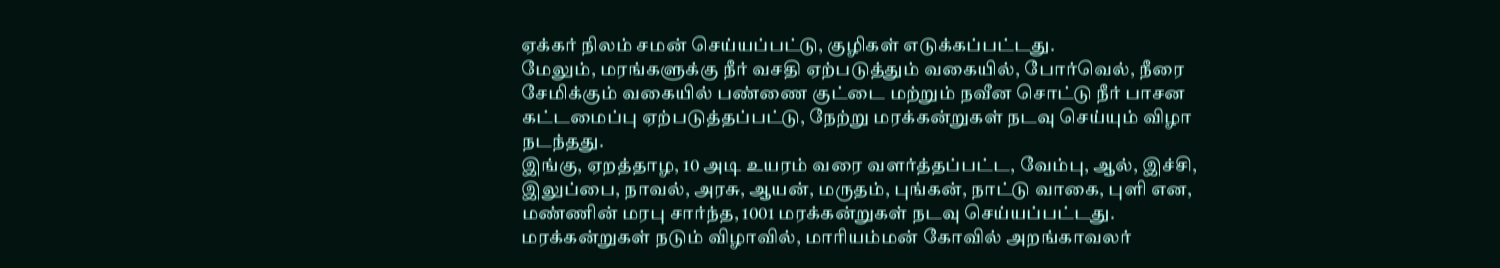ஏக்கர் நிலம் சமன் செய்யப்பட்டு, குழிகள் எடுக்கப்பட்டது.
மேலும், மரங்களுக்கு நீர் வசதி ஏற்படுத்தும் வகையில், போர்வெல், நீரை சேமிக்கும் வகையில் பண்ணை குட்டை மற்றும் நவீன சொட்டு நீர் பாசன கட்டமைப்பு ஏற்படுத்தப்பட்டு, நேற்று மரக்கன்றுகள் நடவு செய்யும் விழா நடந்தது.
இங்கு, ஏறத்தாழ, 10 அடி உயரம் வரை வளர்த்தப்பட்ட, வேம்பு, ஆல், இச்சி, இலுப்பை, நாவல், அரசு, ஆயன், மருதம், புங்கன், நாட்டு வாகை, புளி என, மண்ணின் மரபு சார்ந்த, 1001 மரக்கன்றுகள் நடவு செய்யப்பட்டது.
மரக்கன்றுகள் நடும் விழாவில், மாரியம்மன் கோவில் அறங்காவலர்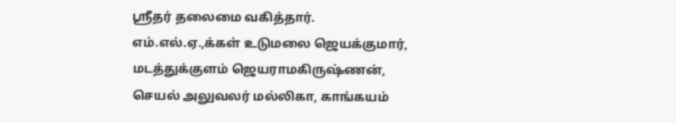ஸ்ரீதர் தலைமை வகித்தார். எம்.எல்.ஏ.,க்கள் உடுமலை ஜெயக்குமார், மடத்துக்குளம் ஜெயராமகிருஷ்ணன், செயல் அலுவலர் மல்லிகா, காங்கயம்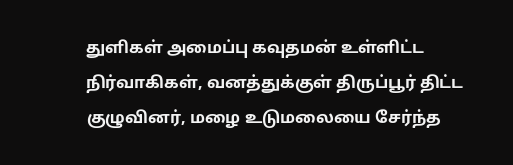துளிகள் அமைப்பு கவுதமன் உள்ளிட்ட நிர்வாகிகள், வனத்துக்குள் திருப்பூர் திட்ட குழுவினர், மழை உடுமலையை சேர்ந்த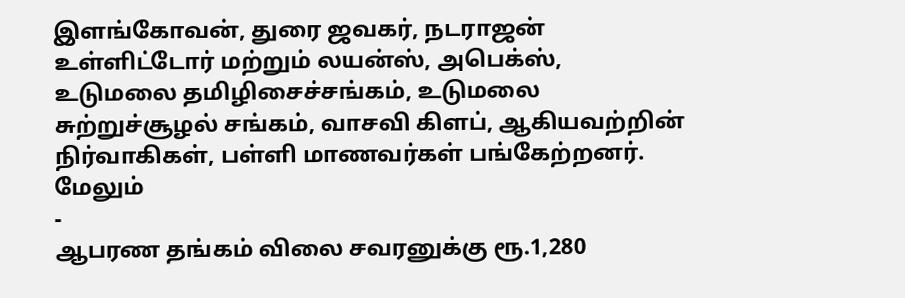இளங்கோவன், துரை ஜவகர், நடராஜன் உள்ளிட்டோர் மற்றும் லயன்ஸ், அபெக்ஸ், உடுமலை தமிழிசைச்சங்கம், உடுமலை சுற்றுச்சூழல் சங்கம், வாசவி கிளப், ஆகியவற்றின் நிர்வாகிகள், பள்ளி மாணவர்கள் பங்கேற்றனர்.
மேலும்
-
ஆபரண தங்கம் விலை சவரனுக்கு ரூ.1,280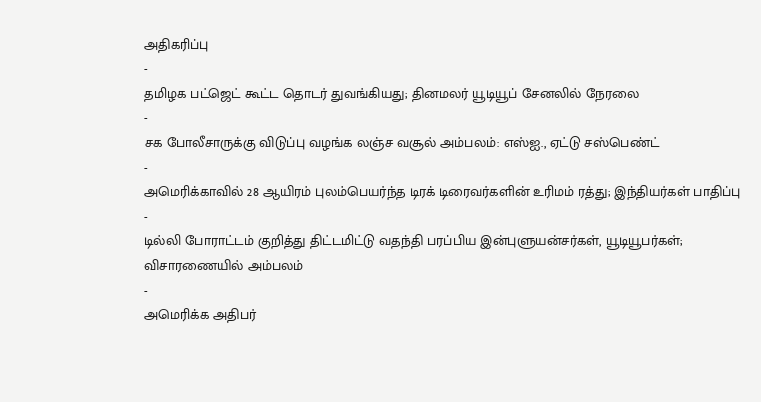அதிகரிப்பு
-
தமிழக பட்ஜெட் கூட்ட தொடர் துவங்கியது; தினமலர் யூடியூப் சேனலில் நேரலை
-
சக போலீசாருக்கு விடுப்பு வழங்க லஞ்ச வசூல் அம்பலம்: எஸ்ஐ., ஏட்டு சஸ்பெண்ட்
-
அமெரிக்காவில் 28 ஆயிரம் புலம்பெயர்ந்த டிரக் டிரைவர்களின் உரிமம் ரத்து; இந்தியர்கள் பாதிப்பு
-
டில்லி போராட்டம் குறித்து திட்டமிட்டு வதந்தி பரப்பிய இன்புளுயன்சர்கள், யூடியூபர்கள்; விசாரணையில் அம்பலம்
-
அமெரிக்க அதிபர்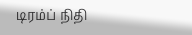டிரம்ப் நிதி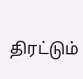திரட்டும்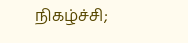நிகழ்ச்சி;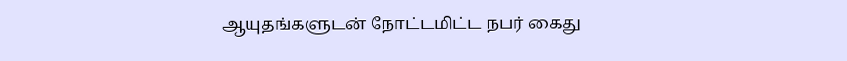ஆயுதங்களுடன் நோட்டமிட்ட நபர் கைது